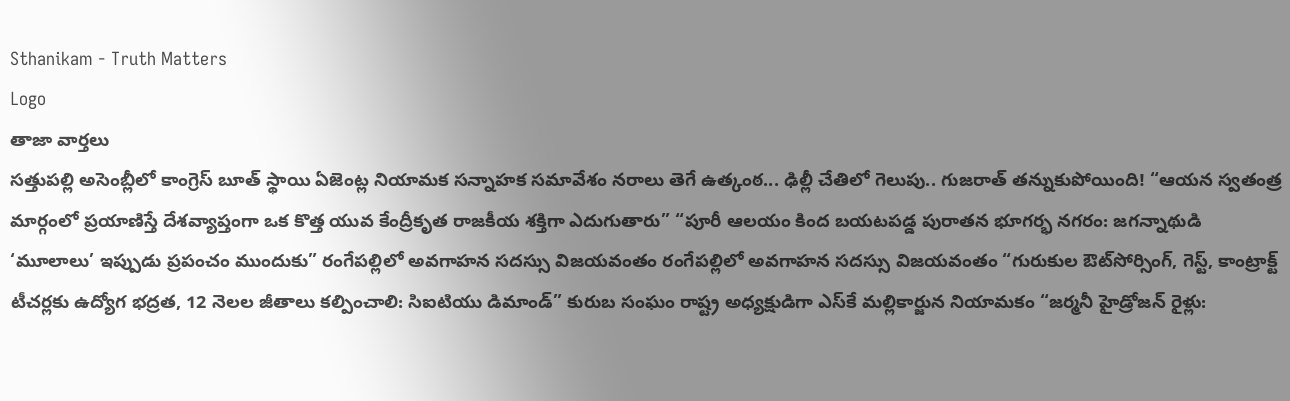Sthanikam - Truth Matters
Logo
తాజా వార్తలు
సత్తుపల్లి అసెంబ్లీలో కాంగ్రెస్ బూత్ స్థాయి ఏజెంట్ల నియామక సన్నాహక సమావేశం నరాలు తెగే ఉత్కంఠ... ఢిల్లీ చేతిలో గెలుపు.. గుజరాత్ తన్నుకుపోయింది! “ఆయన స్వతంత్ర మార్గంలో ప్రయాణిస్తే దేశవ్యాప్తంగా ఒక కొత్త యువ కేంద్రీకృత రాజకీయ శక్తిగా ఎదుగుతారు” “పూరీ ఆలయం కింద బయటపడ్డ పురాతన భూగర్భ నగరం: జగన్నాథుడి ‘మూలాలు’ ఇప్పుడు ప్రపంచం ముందుకు” రంగేపల్లిలో అవగాహన సదస్సు విజయవంతం రంగేపల్లిలో అవగాహన సదస్సు విజయవంతం “గురుకుల ఔట్‌సోర్సింగ్, గెస్ట్, కాంట్రాక్ట్ టీచర్లకు ఉద్యోగ భద్రత, 12 నెలల జీతాలు కల్పించాలి: సిఐటియు డిమాండ్” కురుబ సంఘం రాష్ట్ర అధ్యక్షుడిగా ఎస్‌కే మల్లికార్జున నియామకం “జర్మనీ హైడ్రోజన్ రైళ్లు: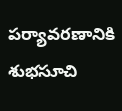పర్యావరణానికి శుభసూచి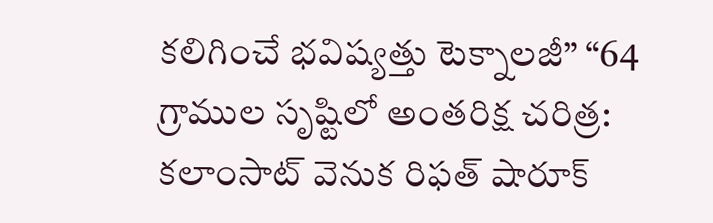కలిగించే భవిష్యత్తు టెక్నాలజీ” “64 గ్రాముల సృష్టిలో అంతరిక్ష చరిత్ర: కలాంసాట్ వెనుక రిఫత్ షారూక్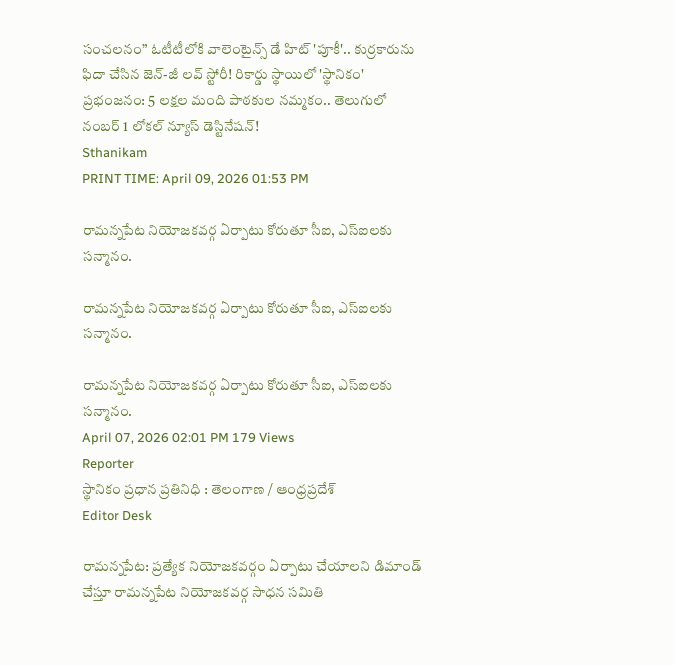సంచలనం” ఓటీటీలోకి వాలెంటైన్స్ డే హిట్ 'పూకీ'.. కుర్రకారును ఫిదా చేసిన జెన్-జీ లవ్ స్టోరీ! రికార్డు స్థాయిలో 'స్థానికం' ప్రభంజనం: 5 లక్షల మంది పాఠకుల నమ్మకం.. తెలుగులో నంబర్ 1 లోకల్ న్యూస్ డెస్టినేషన్!
Sthanikam
PRINT TIME: April 09, 2026 01:53 PM

రామన్నపేట నియోజకవర్గ ఏర్పాటు కోరుతూ సీఐ, ఎస్ఐలకు సన్మానం.

రామన్నపేట నియోజకవర్గ ఏర్పాటు కోరుతూ సీఐ, ఎస్ఐలకు సన్మానం.

రామన్నపేట నియోజకవర్గ ఏర్పాటు కోరుతూ సీఐ, ఎస్ఐలకు సన్మానం.
April 07, 2026 02:01 PM 179 Views
Reporter
స్థానికం ప్రధాన ప్రతినిధి : తెలంగాణ / ఆంధ్రప్రదేశ్
Editor Desk

రామన్నపేట: ప్రత్యేక నియోజకవర్గం ఏర్పాటు చేయాలని డిమాండ్ చేస్తూ రామన్నపేట నియోజకవర్గ సాధన సమితి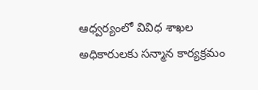ఆధ్వర్యంలో వివిధ శాఖల అధికారులకు సన్మాన కార్యక్రమం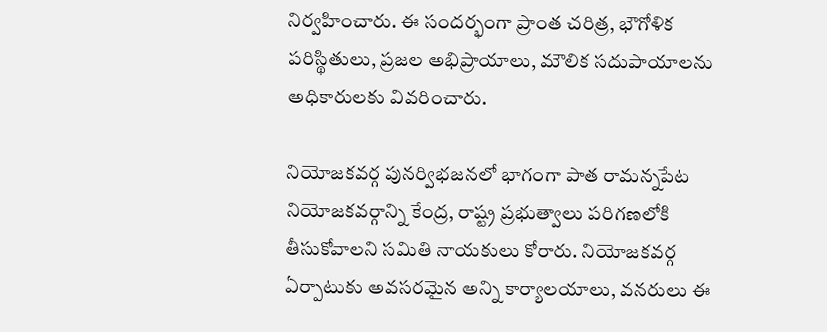నిర్వహించారు. ఈ సందర్భంగా ప్రాంత చరిత్ర, భౌగోళిక పరిస్థితులు, ప్రజల అభిప్రాయాలు, మౌలిక సదుపాయాలను అధికారులకు వివరించారు.

నియోజకవర్గ పునర్విభజనలో భాగంగా పాత రామన్నపేట నియోజకవర్గాన్ని కేంద్ర, రాష్ట్ర ప్రభుత్వాలు పరిగణలోకి తీసుకోవాలని సమితి నాయకులు కోరారు. నియోజకవర్గ ఏర్పాటుకు అవసరమైన అన్ని కార్యాలయాలు, వనరులు ఈ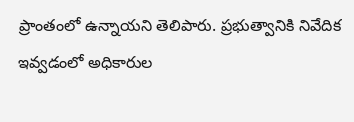ప్రాంతంలో ఉన్నాయని తెలిపారు. ప్రభుత్వానికి నివేదిక ఇవ్వడంలో అధికారుల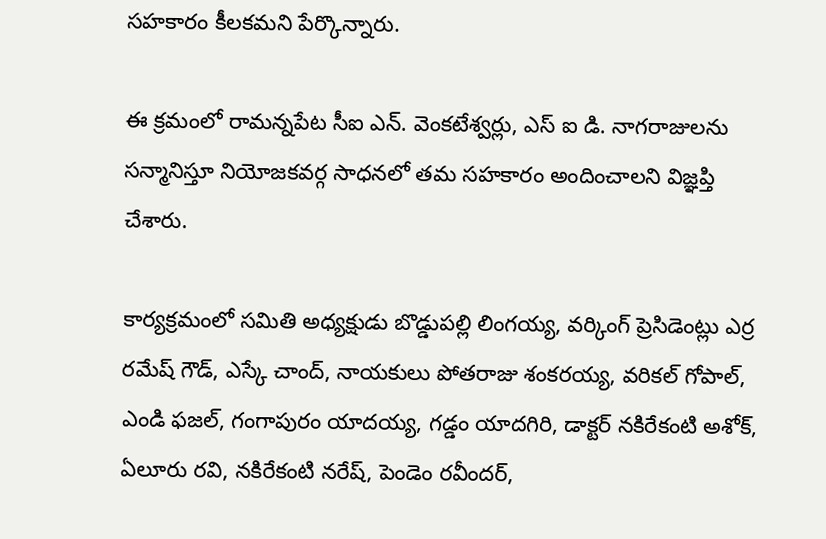సహకారం కీలకమని పేర్కొన్నారు.

ఈ క్రమంలో రామన్నపేట సీఐ ఎన్. వెంకటేశ్వర్లు, ఎస్ ఐ డి. నాగరాజులను సన్మానిస్తూ నియోజకవర్గ సాధనలో తమ సహకారం అందించాలని విజ్ఞప్తి చేశారు.

కార్యక్రమంలో సమితి అధ్యక్షుడు బొడ్డుపల్లి లింగయ్య, వర్కింగ్ ప్రెసిడెంట్లు ఎర్ర రమేష్ గౌడ్, ఎస్కే చాంద్, నాయకులు పోతరాజు శంకరయ్య, వరికల్ గోపాల్, ఎండి ఫజల్, గంగాపురం యాదయ్య, గడ్డం యాదగిరి, డాక్టర్ నకిరేకంటి అశోక్, ఏలూరు రవి, నకిరేకంటి నరేష్, పెండెం రవీందర్,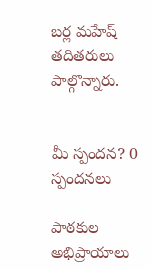బర్ల మహేష్ తదితరులు పాల్గొన్నారు.


మీ స్పందన? 0 స్పందనలు

పాఠకుల అభిప్రాయాలు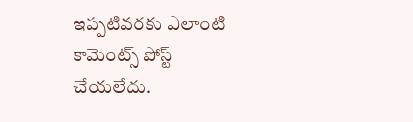ఇప్పటివరకు ఎలాంటి కామెంట్స్ పోస్ట్ చేయలేదు.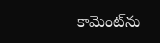కామెంట్‌ను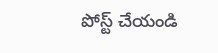పోస్ట్ చేయండి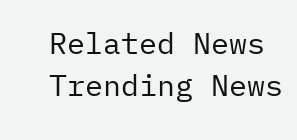Related News
Trending News